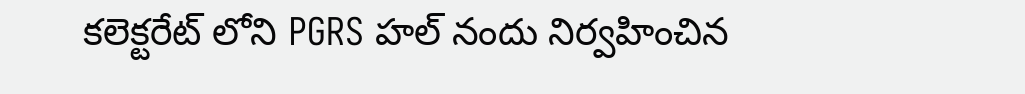కలెక్టరేట్ లోని PGRS హల్ నందు నిర్వహించిన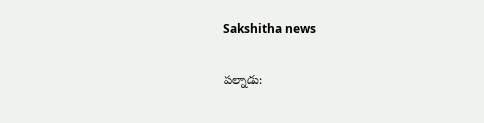Sakshitha news

పల్నాడు: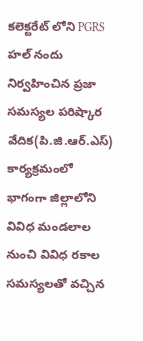కలెక్టరేట్ లోని PGRS హల్ నందు నిర్వహించిన ప్రజా సమస్యల పరిష్కార వేదిక(పి.జి.ఆర్.ఎస్) కార్యక్రమంలో భాగంగా జిల్లాలోని వివిధ మండలాల నుంచి వివిధ రకాల సమస్యలతో వచ్చిన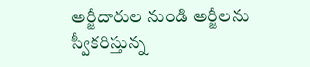అర్జీదారుల నుండి అర్జీలను స్వీకరిస్తున్న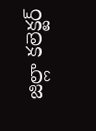జిల్లా కలెక్టర్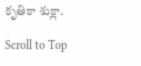కృతికా శుక్లా.

Scroll to Top